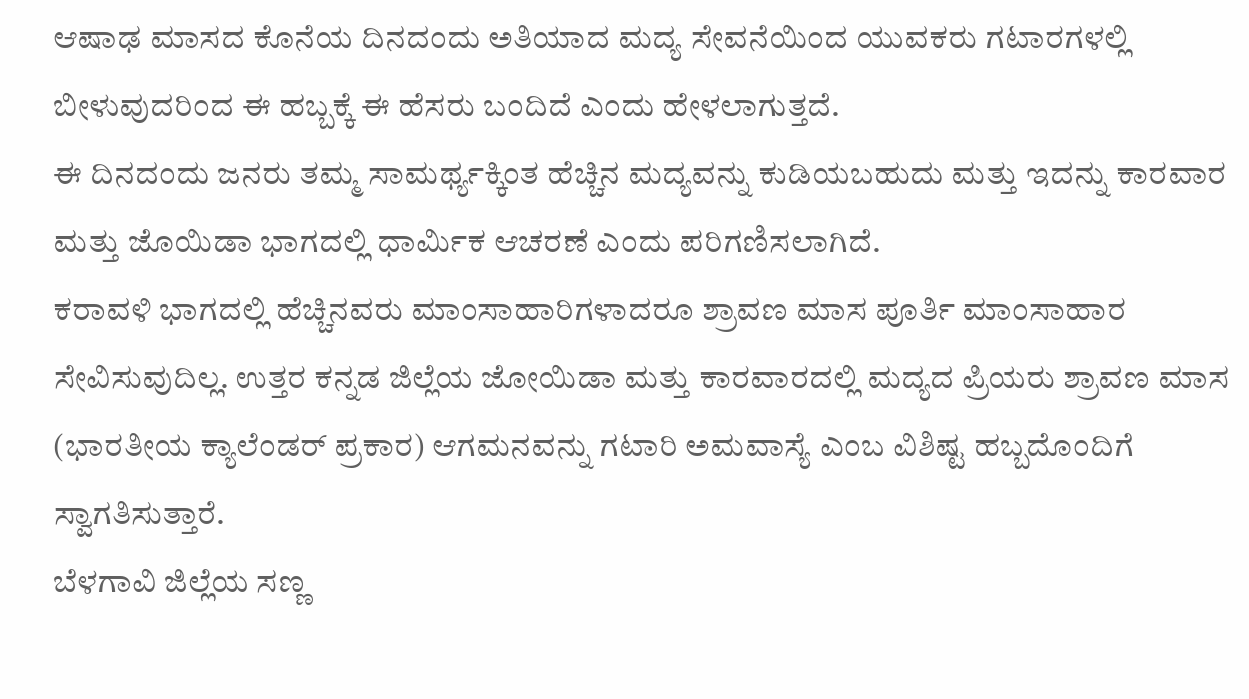ಆಷಾಢ ಮಾಸದ ಕೊನೆಯ ದಿನದಂದು ಅತಿಯಾದ ಮದ್ಯ ಸೇವನೆಯಿಂದ ಯುವಕರು ಗಟಾರಗಳಲ್ಲಿ ಬೀಳುವುದರಿಂದ ಈ ಹಬ್ಬಕ್ಕೆ ಈ ಹೆಸರು ಬಂದಿದೆ ಎಂದು ಹೇಳಲಾಗುತ್ತದೆ.
ಈ ದಿನದಂದು ಜನರು ತಮ್ಮ ಸಾಮರ್ಥ್ಯಕ್ಕಿಂತ ಹೆಚ್ಚಿನ ಮದ್ಯವನ್ನು ಕುಡಿಯಬಹುದು ಮತ್ತು ಇದನ್ನು ಕಾರವಾರ ಮತ್ತು ಜೊಯಿಡಾ ಭಾಗದಲ್ಲಿ ಧಾರ್ಮಿಕ ಆಚರಣೆ ಎಂದು ಪರಿಗಣಿಸಲಾಗಿದೆ.
ಕರಾವಳಿ ಭಾಗದಲ್ಲಿ ಹೆಚ್ಚಿನವರು ಮಾಂಸಾಹಾರಿಗಳಾದರೂ ಶ್ರಾವಣ ಮಾಸ ಪೂರ್ತಿ ಮಾಂಸಾಹಾರ ಸೇವಿಸುವುದಿಲ್ಲ. ಉತ್ತರ ಕನ್ನಡ ಜಿಲ್ಲೆಯ ಜೋಯಿಡಾ ಮತ್ತು ಕಾರವಾರದಲ್ಲಿ ಮದ್ಯದ ಪ್ರಿಯರು ಶ್ರಾವಣ ಮಾಸ (ಭಾರತೀಯ ಕ್ಯಾಲೆಂಡರ್ ಪ್ರಕಾರ) ಆಗಮನವನ್ನು ಗಟಾರಿ ಅಮವಾಸ್ಯೆ ಎಂಬ ವಿಶಿಷ್ಟ ಹಬ್ಬದೊಂದಿಗೆ ಸ್ವಾಗತಿಸುತ್ತಾರೆ.
ಬೆಳಗಾವಿ ಜಿಲ್ಲೆಯ ಸಣ್ಣ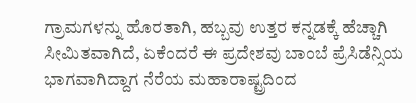ಗ್ರಾಮಗಳನ್ನು ಹೊರತಾಗಿ, ಹಬ್ಬವು ಉತ್ತರ ಕನ್ನಡಕ್ಕೆ ಹೆಚ್ಚಾಗಿ ಸೀಮಿತವಾಗಿದೆ, ಏಕೆಂದರೆ ಈ ಪ್ರದೇಶವು ಬಾಂಬೆ ಪ್ರೆಸಿಡೆನ್ಸಿಯ ಭಾಗವಾಗಿದ್ದಾಗ ನೆರೆಯ ಮಹಾರಾಷ್ಟ್ರದಿಂದ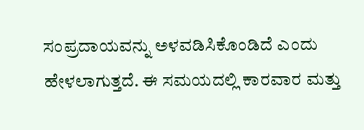ಸಂಪ್ರದಾಯವನ್ನು ಅಳವಡಿಸಿಕೊಂಡಿದೆ ಎಂದು ಹೇಳಲಾಗುತ್ತದೆ. ಈ ಸಮಯದಲ್ಲಿ ಕಾರವಾರ ಮತ್ತು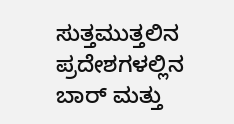ಸುತ್ತಮುತ್ತಲಿನ ಪ್ರದೇಶಗಳಲ್ಲಿನ ಬಾರ್ ಮತ್ತು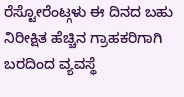ರೆಸ್ಟೋರೆಂಟ್ಗಳು ಈ ದಿನದ ಬಹು ನಿರೀಕ್ಷಿತ ಹೆಚ್ಚಿನ ಗ್ರಾಹಕರಿಗಾಗಿ ಬರದಿಂದ ವ್ಯವಸ್ಥೆ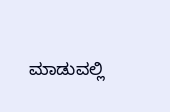ಮಾಡುವಲ್ಲಿ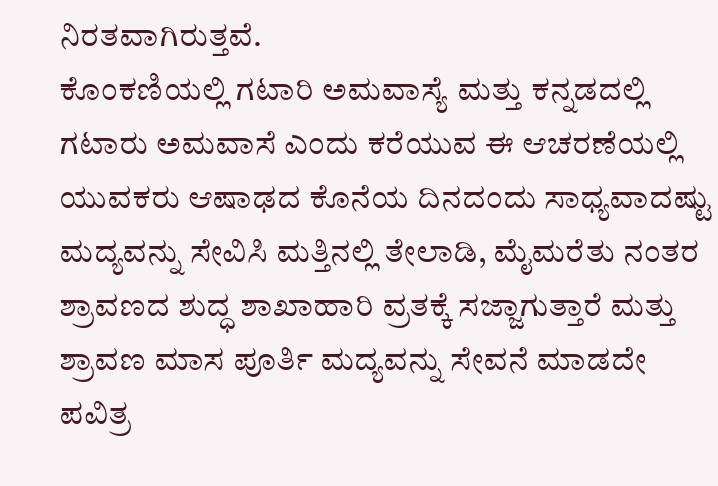ನಿರತವಾಗಿರುತ್ತವೆ.
ಕೊಂಕಣಿಯಲ್ಲಿ ಗಟಾರಿ ಅಮವಾಸ್ಯೆ ಮತ್ತು ಕನ್ನಡದಲ್ಲಿ ಗಟಾರು ಅಮವಾಸೆ ಎಂದು ಕರೆಯುವ ಈ ಆಚರಣೆಯಲ್ಲಿ ಯುವಕರು ಆಷಾಢದ ಕೊನೆಯ ದಿನದಂದು ಸಾಧ್ಯವಾದಷ್ಟು ಮದ್ಯವನ್ನು ಸೇವಿಸಿ ಮತ್ತಿನಲ್ಲಿ ತೇಲಾಡಿ, ಮೈಮರೆತು ನಂತರ ಶ್ರಾವಣದ ಶುದ್ಧ ಶಾಖಾಹಾರಿ ವ್ರತಕ್ಕೆ ಸಜ್ಜಾಗುತ್ತಾರೆ ಮತ್ತು ಶ್ರಾವಣ ಮಾಸ ಪೂರ್ತಿ ಮದ್ಯವನ್ನು ಸೇವನೆ ಮಾಡದೇ ಪವಿತ್ರ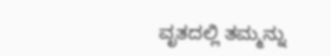ವೃತದಲ್ಲಿ ತಮ್ಮನ್ನು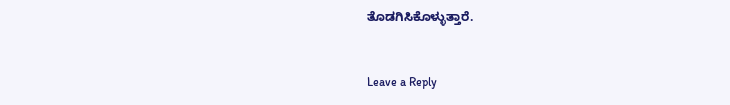ತೊಡಗಿಸಿಕೊಳ್ಳುತ್ತಾರೆ.


Leave a Reply